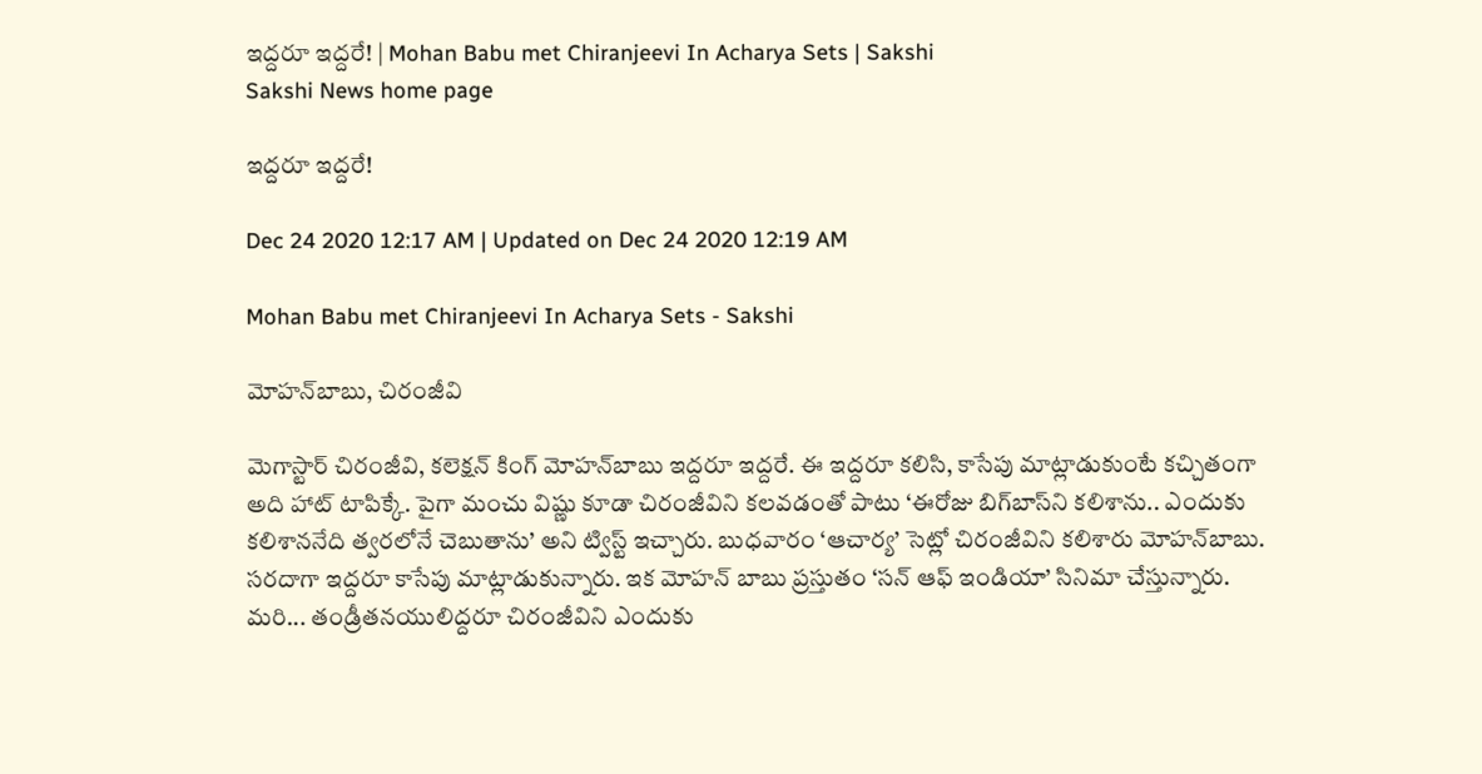ఇద్దరూ ఇద్దరే! | Mohan Babu met Chiranjeevi In Acharya Sets | Sakshi
Sakshi News home page

ఇద్దరూ ఇద్దరే!

Dec 24 2020 12:17 AM | Updated on Dec 24 2020 12:19 AM

Mohan Babu met Chiranjeevi In Acharya Sets - Sakshi

మోహన్‌బాబు, చిరంజీవి

మెగాస్టార్‌ చిరంజీవి, కలెక్షన్‌ కింగ్‌ మోహన్‌బాబు ఇద్దరూ ఇద్దరే. ఈ ఇద్దరూ కలిసి, కాసేపు మాట్లాడుకుంటే కచ్చితంగా అది హాట్‌ టాపిక్కే. పైగా మంచు విష్ణు కూడా చిరంజీవిని కలవడంతో పాటు ‘ఈరోజు బిగ్‌బాస్‌ని కలిశాను.. ఎందుకు కలిశాననేది త్వరలోనే చెబుతాను’ అని ట్విస్ట్‌ ఇచ్చారు. బుధవారం ‘ఆచార్య’ సెట్లో చిరంజీవిని కలిశారు మోహన్‌బాబు. సరదాగా ఇద్దరూ కాసేపు మాట్లాడుకున్నారు. ఇక మోహన్‌ బాబు ప్రస్తుతం ‘సన్‌ ఆఫ్‌ ఇండియా’ సినిమా చేస్తున్నారు. మరి... తండ్రీతనయులిద్దరూ చిరంజీవిని ఎందుకు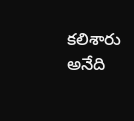కలిశారు అనేది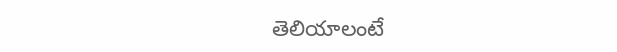తెలియాలంటే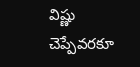విష్ణు చెప్పేవరకూ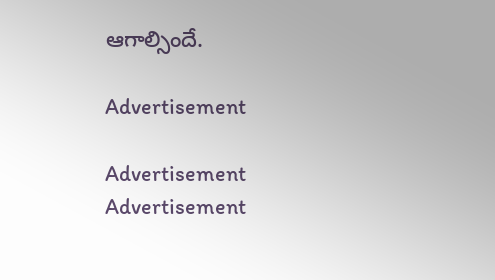ఆగాల్సిందే.

Advertisement

Advertisement
Advertisement